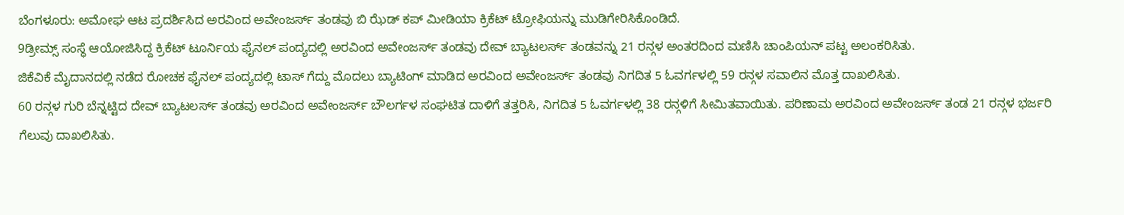ಬೆಂಗಳೂರು: ಅಮೋಘ ಆಟ ಪ್ರದರ್ಶಿಸಿದ ಅರವಿಂದ ಅವೇಂಜರ್ಸ್ ತಂಡವು ಬಿ ಝೆಡ್ ಕಪ್ ಮೀಡಿಯಾ ಕ್ರಿಕೆಟ್ ಟ್ರೋಫಿಯನ್ನು ಮುಡಿಗೇರಿಸಿಕೊಂಡಿದೆ.
9ಡ್ರೀಮ್ಸ್ ಸಂಸ್ಥೆ ಆಯೋಜಿಸಿದ್ದ ಕ್ರಿಕೆಟ್ ಟೂರ್ನಿಯ ಫೈನಲ್ ಪಂದ್ಯದಲ್ಲಿ ಅರವಿಂದ ಅವೇಂಜರ್ಸ್ ತಂಡವು ದೇವ್ ಬ್ಯಾಟಲರ್ಸ್ ತಂಡವನ್ನು 21 ರನ್ಗಳ ಅಂತರದಿಂದ ಮಣಿಸಿ ಚಾಂಪಿಯನ್ ಪಟ್ಟ ಅಲಂಕರಿಸಿತು.
ಜಿಕೆವಿಕೆ ಮೈದಾನದಲ್ಲಿ ನಡೆದ ರೋಚಕ ಫೈನಲ್ ಪಂದ್ಯದಲ್ಲಿ ಟಾಸ್ ಗೆದ್ದು ಮೊದಲು ಬ್ಯಾಟಿಂಗ್ ಮಾಡಿದ ಅರವಿಂದ ಅವೇಂಜರ್ಸ್ ತಂಡವು ನಿಗದಿತ 5 ಓವರ್ಗಳಲ್ಲಿ 59 ರನ್ಗಳ ಸವಾಲಿನ ಮೊತ್ತ ದಾಖಲಿಸಿತು.
60 ರನ್ಗಳ ಗುರಿ ಬೆನ್ನಟ್ಟಿದ ದೇವ್ ಬ್ಯಾಟಲರ್ಸ್ ತಂಡವು ಅರವಿಂದ ಅವೇಂಜರ್ಸ್ ಬೌಲರ್ಗಳ ಸಂಘಟಿತ ದಾಳಿಗೆ ತತ್ತರಿಸಿ, ನಿಗದಿತ 5 ಓವರ್ಗಳಲ್ಲಿ 38 ರನ್ಗಳಿಗೆ ಸೀಮಿತವಾಯಿತು. ಪರಿಣಾಮ ಅರವಿಂದ ಅವೇಂಜರ್ಸ್ ತಂಡ 21 ರನ್ಗಳ ಭರ್ಜರಿ ಗೆಲುವು ದಾಖಲಿಸಿತು.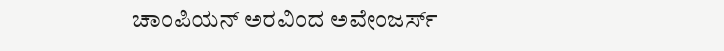ಚಾಂಪಿಯನ್ ಅರವಿಂದ ಅವೇಂಜರ್ಸ್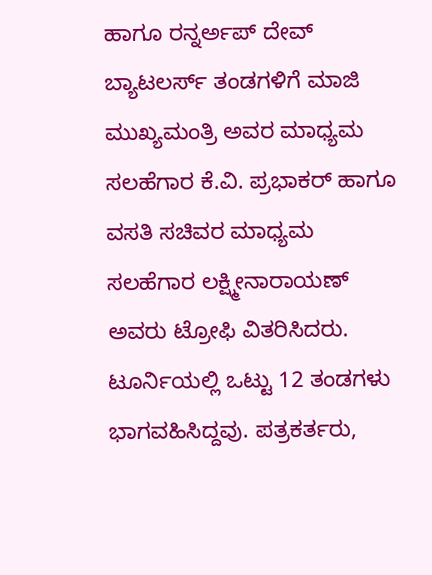ಹಾಗೂ ರನ್ನರ್ಅಪ್ ದೇವ್ ಬ್ಯಾಟಲರ್ಸ್ ತಂಡಗಳಿಗೆ ಮಾಜಿ ಮುಖ್ಯಮಂತ್ರಿ ಅವರ ಮಾಧ್ಯಮ ಸಲಹೆಗಾರ ಕೆ.ವಿ. ಪ್ರಭಾಕರ್ ಹಾಗೂ ವಸತಿ ಸಚಿವರ ಮಾಧ್ಯಮ ಸಲಹೆಗಾರ ಲಕ್ಷ್ಮೀನಾರಾಯಣ್ ಅವರು ಟ್ರೋಫಿ ವಿತರಿಸಿದರು.
ಟೂರ್ನಿಯಲ್ಲಿ ಒಟ್ಟು 12 ತಂಡಗಳು ಭಾಗವಹಿಸಿದ್ದವು. ಪತ್ರಕರ್ತರು,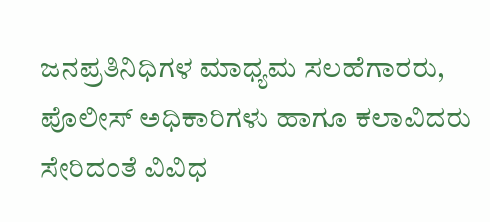ಜನಪ್ರತಿನಿಧಿಗಳ ಮಾಧ್ಯಮ ಸಲಹೆಗಾರರು, ಪೊಲೀಸ್ ಅಧಿಕಾರಿಗಳು ಹಾಗೂ ಕಲಾವಿದರು ಸೇರಿದಂತೆ ವಿವಿಧ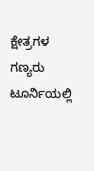ಕ್ಷೇತ್ರಗಳ ಗಣ್ಯರು ಟೂರ್ನಿಯಲ್ಲಿ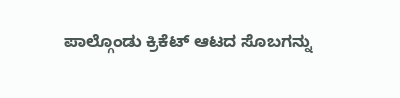ಪಾಲ್ಗೊಂಡು ಕ್ರಿಕೆಟ್ ಆಟದ ಸೊಬಗನ್ನು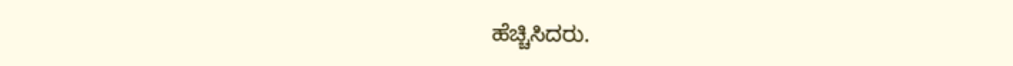ಹೆಚ್ಚಿಸಿದರು.